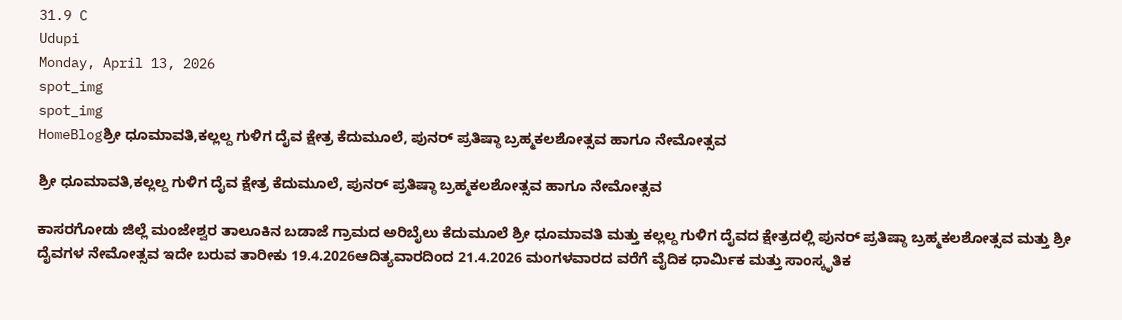31.9 C
Udupi
Monday, April 13, 2026
spot_img
spot_img
HomeBlogಶ್ರೀ ಧೂಮಾವತಿ,ಕಲ್ಲಲ್ದ ಗುಳಿಗ ದೈವ ಕ್ಷೇತ್ರ ಕೆದುಮೂಲೆ, ಪುನರ್ ಪ್ರತಿಷ್ಠಾ ಬ್ರಹ್ಮಕಲಶೋತ್ಸವ ಹಾಗೂ ನೇಮೋತ್ಸವ

ಶ್ರೀ ಧೂಮಾವತಿ,ಕಲ್ಲಲ್ದ ಗುಳಿಗ ದೈವ ಕ್ಷೇತ್ರ ಕೆದುಮೂಲೆ, ಪುನರ್ ಪ್ರತಿಷ್ಠಾ ಬ್ರಹ್ಮಕಲಶೋತ್ಸವ ಹಾಗೂ ನೇಮೋತ್ಸವ

ಕಾಸರಗೋಡು ಜಿಲ್ಲೆ ಮಂಜೇಶ್ವರ ತಾಲೂಕಿನ ಬಡಾಜೆ ಗ್ರಾಮದ ಅರಿಬೈಲು ಕೆದುಮೂಲೆ ಶ್ರೀ ಧೂಮಾವತಿ ಮತ್ತು ಕಲ್ಲಲ್ದ ಗುಳಿಗ ದೈವದ ಕ್ಷೇತ್ರದಲ್ಲಿ ಪುನರ್ ಪ್ರತಿಷ್ಠಾ ಬ್ರಹ್ಮಕಲಶೋತ್ಸವ ಮತ್ತು ಶ್ರೀ ದೈವಗಳ ನೇಮೋತ್ಸವ ಇದೇ ಬರುವ ತಾರೀಕು 19.4.2026ಆದಿತ್ಯವಾರದಿಂದ 21.4.2026 ಮಂಗಳವಾರದ ವರೆಗೆ ವೈದಿಕ ಧಾರ್ಮಿಕ ಮತ್ತು ಸಾಂಸ್ಕೃತಿಕ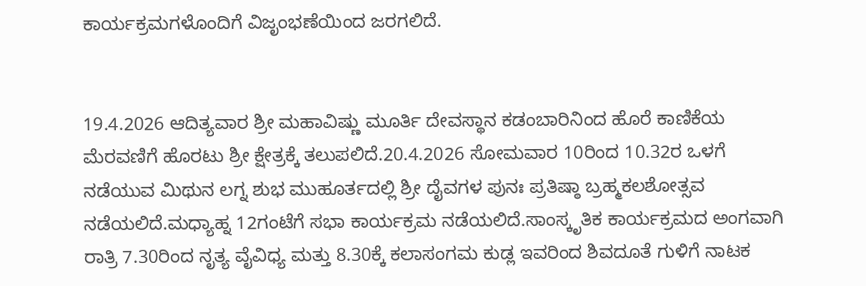ಕಾರ್ಯಕ್ರಮಗಳೊಂದಿಗೆ ವಿಜೃಂಭಣೆಯಿಂದ ಜರಗಲಿದೆ.


19.4.2026 ಆದಿತ್ಯವಾರ ಶ್ರೀ ಮಹಾವಿಷ್ಣು ಮೂರ್ತಿ ದೇವಸ್ಥಾನ ಕಡಂಬಾರಿನಿಂದ ಹೊರೆ ಕಾಣಿಕೆಯ ಮೆರವಣಿಗೆ ಹೊರಟು ಶ್ರೀ ಕ್ಷೇತ್ರಕ್ಕೆ ತಲುಪಲಿದೆ.20.4.2026 ಸೋಮವಾರ 10ರಿಂದ 10.32ರ ಒಳಗೆ ನಡೆಯುವ ಮಿಥುನ ಲಗ್ನ ಶುಭ ಮುಹೂರ್ತದಲ್ಲಿ ಶ್ರೀ ದೈವಗಳ ಪುನಃ ಪ್ರತಿಷ್ಠಾ ಬ್ರಹ್ಮಕಲಶೋತ್ಸವ ನಡೆಯಲಿದೆ.ಮಧ್ಯಾಹ್ನ 12ಗಂಟೆಗೆ ಸಭಾ ಕಾರ್ಯಕ್ರಮ ನಡೆಯಲಿದೆ.ಸಾಂಸ್ಕೃತಿಕ ಕಾರ್ಯಕ್ರಮದ ಅಂಗವಾಗಿ ರಾತ್ರಿ 7.30ರಿಂದ ನೃತ್ಯ ವೈವಿಧ್ಯ ಮತ್ತು 8.30ಕ್ಕೆ ಕಲಾಸಂಗಮ ಕುಡ್ಲ ಇವರಿಂದ ಶಿವದೂತೆ ಗುಳಿಗೆ ನಾಟಕ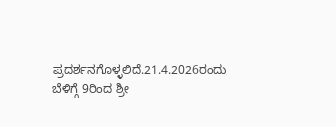ಪ್ರದರ್ಶನಗೊಳ್ಳಲಿದೆ.21.4.2026ರಂದು ಬೆಳಿಗ್ಗೆ 9ರಿಂದ ಶ್ರೀ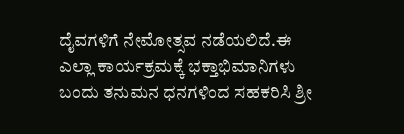ದೈವಗಳಿಗೆ ನೇಮೋತ್ಸವ ನಡೆಯಲಿದೆ.ಈ ಎಲ್ಲಾ ಕಾರ್ಯಕ್ರಮಕ್ಕೆ ಭಕ್ತಾಭಿಮಾನಿಗಳು ಬಂದು ತನುಮನ ಧನಗಳಿಂದ ಸಹಕರಿಸಿ ಶ್ರೀ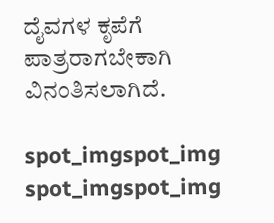ದೈವಗಳ ಕೃಪೆಗೆ ಪಾತ್ರರಾಗಬೇಕಾಗಿ ವಿನಂತಿಸಲಾಗಿದೆ.

spot_imgspot_img
spot_imgspot_img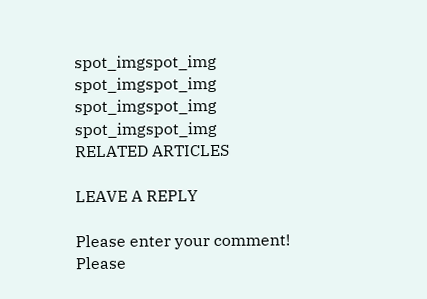spot_imgspot_img
spot_imgspot_img
spot_imgspot_img
spot_imgspot_img
RELATED ARTICLES

LEAVE A REPLY

Please enter your comment!
Please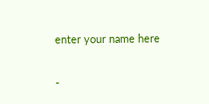enter your name here

-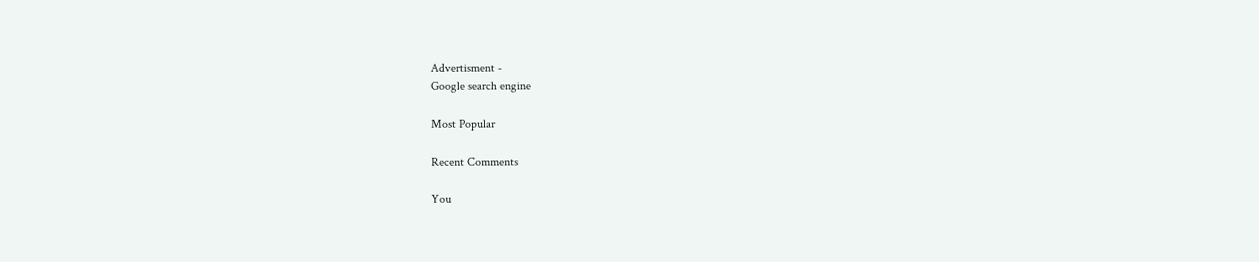Advertisment -
Google search engine

Most Popular

Recent Comments

You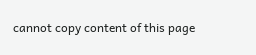cannot copy content of this page